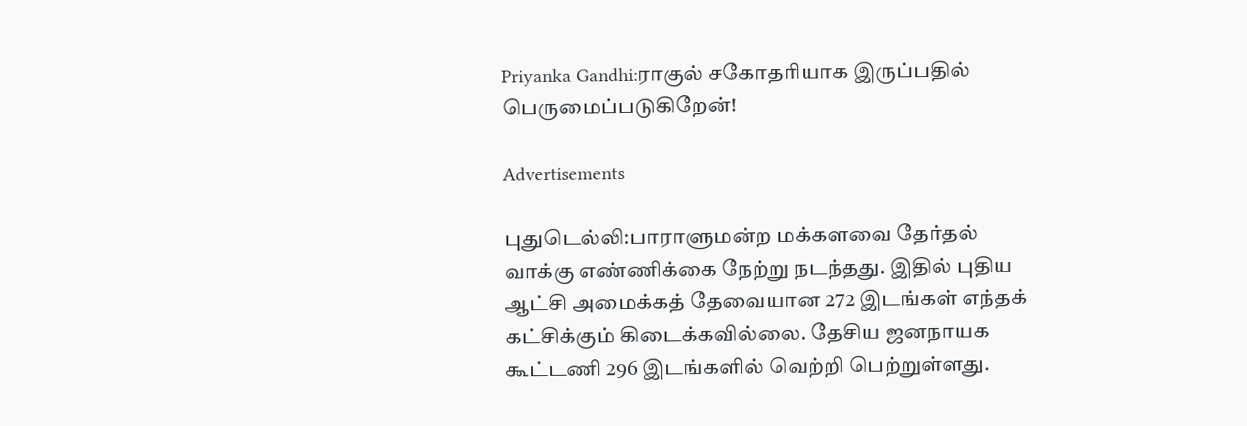Priyanka Gandhi:ராகுல் சகோதரியாக இருப்பதில் பெருமைப்படுகிறேன்!

Advertisements

புதுடெல்லி:பாராளுமன்ற மக்களவை தேர்தல் வாக்கு எண்ணிக்கை நேற்று நடந்தது. இதில் புதிய ஆட்சி அமைக்கத் தேவையான 272 இடங்கள் எந்தக் கட்சிக்கும் கிடைக்கவில்லை. தேசிய ஜனநாயக கூட்டணி 296 இடங்களில் வெற்றி பெற்றுள்ளது.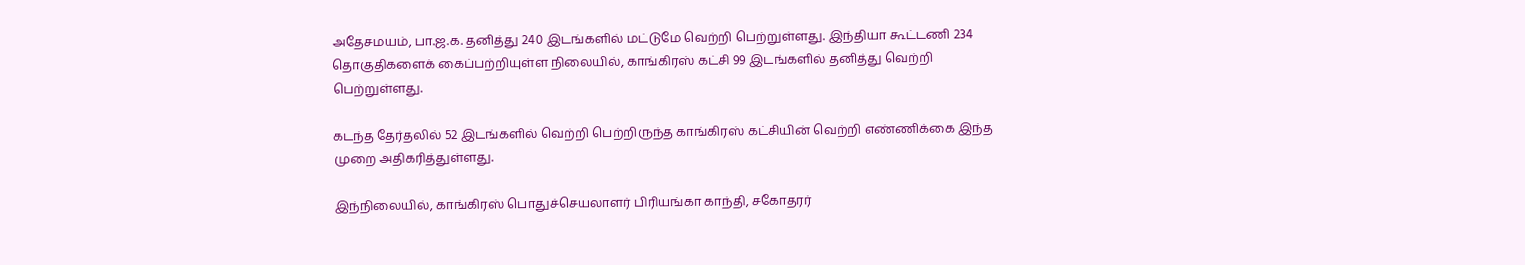அதேசமயம், பா.ஜ.க. தனித்து 240 இடங்களில் மட்டுமே வெற்றி பெற்றுள்ளது. இந்தியா கூட்டணி 234 தொகுதிகளைக் கைப்பற்றியுள்ள நிலையில், காங்கிரஸ் கட்சி 99 இடங்களில் தனித்து வெற்றி பெற்றுள்ளது.

கடந்த தேர்தலில் 52 இடங்களில் வெற்றி பெற்றிருந்த காங்கிரஸ் கட்சியின் வெற்றி எண்ணிக்கை இந்த முறை அதிகரித்துள்ளது.

இந்நிலையில், காங்கிரஸ் பொதுச்செயலாளர் பிரியங்கா காந்தி, சகோதரர்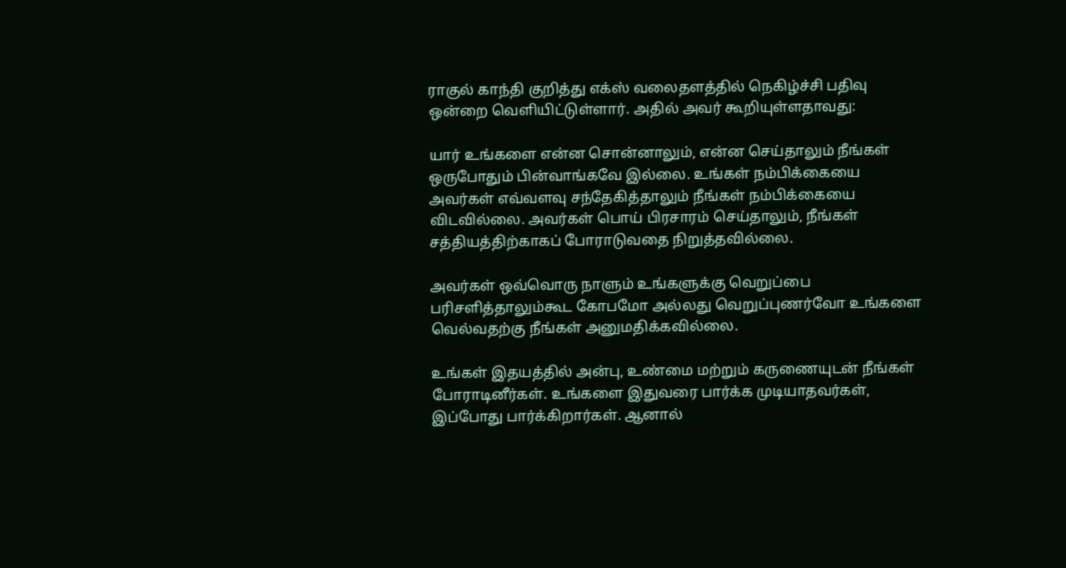ராகுல் காந்தி குறித்து எக்ஸ் வலைதளத்தில் நெகிழ்ச்சி பதிவு ஒன்றை வெளியிட்டுள்ளார். அதில் அவர் கூறியுள்ளதாவது:

யார் உங்களை என்ன சொன்னாலும், என்ன செய்தாலும் நீங்கள் ஒருபோதும் பின்வாங்கவே இல்லை. உங்கள் நம்பிக்கையை அவர்கள் எவ்வளவு சந்தேகித்தாலும் நீங்கள் நம்பிக்கையை விடவில்லை. அவர்கள் பொய் பிரசாரம் செய்தாலும், நீங்கள் சத்தியத்திற்காகப் போராடுவதை நிறுத்தவில்லை.

அவர்கள் ஒவ்வொரு நாளும் உங்களுக்கு வெறுப்பை பரிசளித்தாலும்கூட கோபமோ அல்லது வெறுப்புணர்வோ உங்களை வெல்வதற்கு நீங்கள் அனுமதிக்கவில்லை.

உங்கள் இதயத்தில் அன்பு, உண்மை மற்றும் கருணையுடன் நீங்கள் போராடினீர்கள். உங்களை இதுவரை பார்க்க முடியாதவர்கள், இப்போது பார்க்கிறார்கள். ஆனால்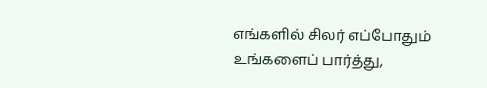எங்களில் சிலர் எப்போதும் உங்களைப் பார்த்து,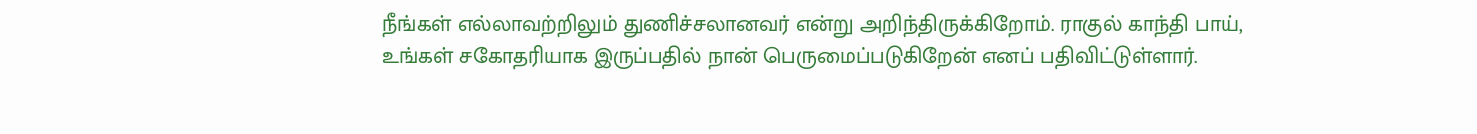நீங்கள் எல்லாவற்றிலும் துணிச்சலானவர் என்று அறிந்திருக்கிறோம். ராகுல் காந்தி பாய், உங்கள் சகோதரியாக இருப்பதில் நான் பெருமைப்படுகிறேன் எனப் பதிவிட்டுள்ளார்.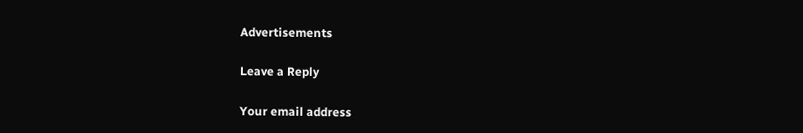Advertisements

Leave a Reply

Your email address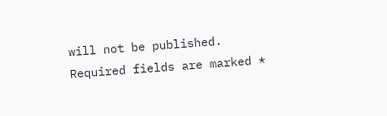will not be published. Required fields are marked *